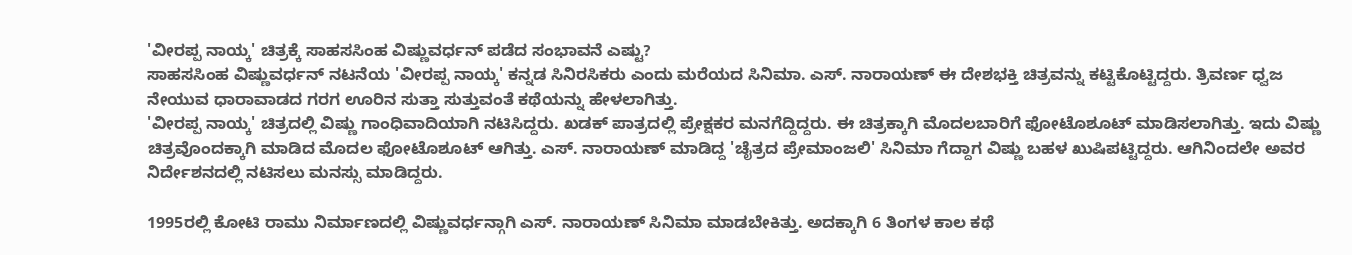'ವೀರಪ್ಪ ನಾಯ್ಕ' ಚಿತ್ರಕ್ಕೆ ಸಾಹಸಸಿಂಹ ವಿಷ್ಣುವರ್ಧನ್ ಪಡೆದ ಸಂಭಾವನೆ ಎಷ್ಟು?
ಸಾಹಸಸಿಂಹ ವಿಷ್ಣುವರ್ಧನ್ ನಟನೆಯ 'ವೀರಪ್ಪ ನಾಯ್ಕ' ಕನ್ನಡ ಸಿನಿರಸಿಕರು ಎಂದು ಮರೆಯದ ಸಿನಿಮಾ. ಎಸ್. ನಾರಾಯಣ್ ಈ ದೇಶಭಕ್ತಿ ಚಿತ್ರವನ್ನು ಕಟ್ಟಿಕೊಟ್ಟಿದ್ದರು. ತ್ರಿವರ್ಣ ಧ್ವಜ ನೇಯುವ ಧಾರಾವಾಡದ ಗರಗ ಊರಿನ ಸುತ್ತಾ ಸುತ್ತುವಂತೆ ಕಥೆಯನ್ನು ಹೇಳಲಾಗಿತ್ತು.
'ವೀರಪ್ಪ ನಾಯ್ಕ' ಚಿತ್ರದಲ್ಲಿ ವಿಷ್ಣು ಗಾಂಧಿವಾದಿಯಾಗಿ ನಟಿಸಿದ್ದರು. ಖಡಕ್ ಪಾತ್ರದಲ್ಲಿ ಪ್ರೇಕ್ಷಕರ ಮನಗೆದ್ದಿದ್ದರು. ಈ ಚಿತ್ರಕ್ಕಾಗಿ ಮೊದಲಬಾರಿಗೆ ಫೋಟೊಶೂಟ್ ಮಾಡಿಸಲಾಗಿತ್ತು. ಇದು ವಿಷ್ಣು ಚಿತ್ರವೊಂದಕ್ಕಾಗಿ ಮಾಡಿದ ಮೊದಲ ಫೋಟೊಶೂಟ್ ಆಗಿತ್ತು. ಎಸ್. ನಾರಾಯಣ್ ಮಾಡಿದ್ದ 'ಚೈತ್ರದ ಪ್ರೇಮಾಂಜಲಿ' ಸಿನಿಮಾ ಗೆದ್ದಾಗ ವಿಷ್ಣು ಬಹಳ ಖುಷಿಪಟ್ಟಿದ್ದರು. ಆಗಿನಿಂದಲೇ ಅವರ ನಿರ್ದೇಶನದಲ್ಲಿ ನಟಿಸಲು ಮನಸ್ಸು ಮಾಡಿದ್ದರು.

1995ರಲ್ಲಿ ಕೋಟಿ ರಾಮು ನಿರ್ಮಾಣದಲ್ಲಿ ವಿಷ್ಣುವರ್ಧನ್ಗಾಗಿ ಎಸ್. ನಾರಾಯಣ್ ಸಿನಿಮಾ ಮಾಡಬೇಕಿತ್ತು. ಅದಕ್ಕಾಗಿ 6 ತಿಂಗಳ ಕಾಲ ಕಥೆ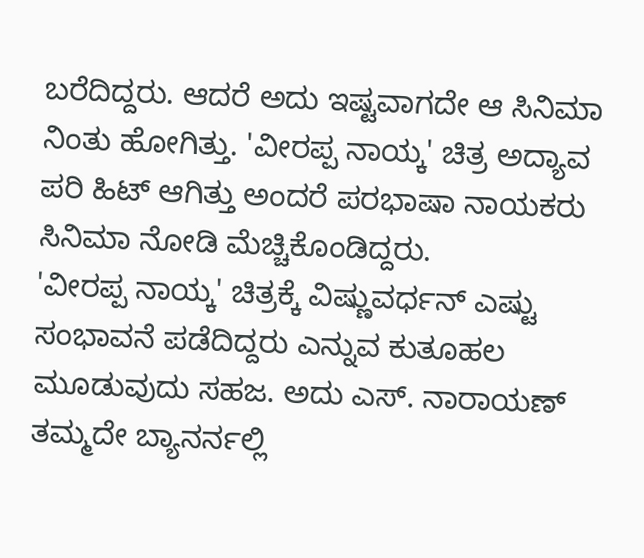ಬರೆದಿದ್ದರು. ಆದರೆ ಅದು ಇಷ್ಟವಾಗದೇ ಆ ಸಿನಿಮಾ ನಿಂತು ಹೋಗಿತ್ತು. 'ವೀರಪ್ಪ ನಾಯ್ಕ' ಚಿತ್ರ ಅದ್ಯಾವ ಪರಿ ಹಿಟ್ ಆಗಿತ್ತು ಅಂದರೆ ಪರಭಾಷಾ ನಾಯಕರು ಸಿನಿಮಾ ನೋಡಿ ಮೆಚ್ಚಿಕೊಂಡಿದ್ದರು.
'ವೀರಪ್ಪ ನಾಯ್ಕ' ಚಿತ್ರಕ್ಕೆ ವಿಷ್ಣುವರ್ಧನ್ ಎಷ್ಟು ಸಂಭಾವನೆ ಪಡೆದಿದ್ದರು ಎನ್ನುವ ಕುತೂಹಲ ಮೂಡುವುದು ಸಹಜ. ಅದು ಎಸ್. ನಾರಾಯಣ್ ತಮ್ಮದೇ ಬ್ಯಾನರ್ನಲ್ಲಿ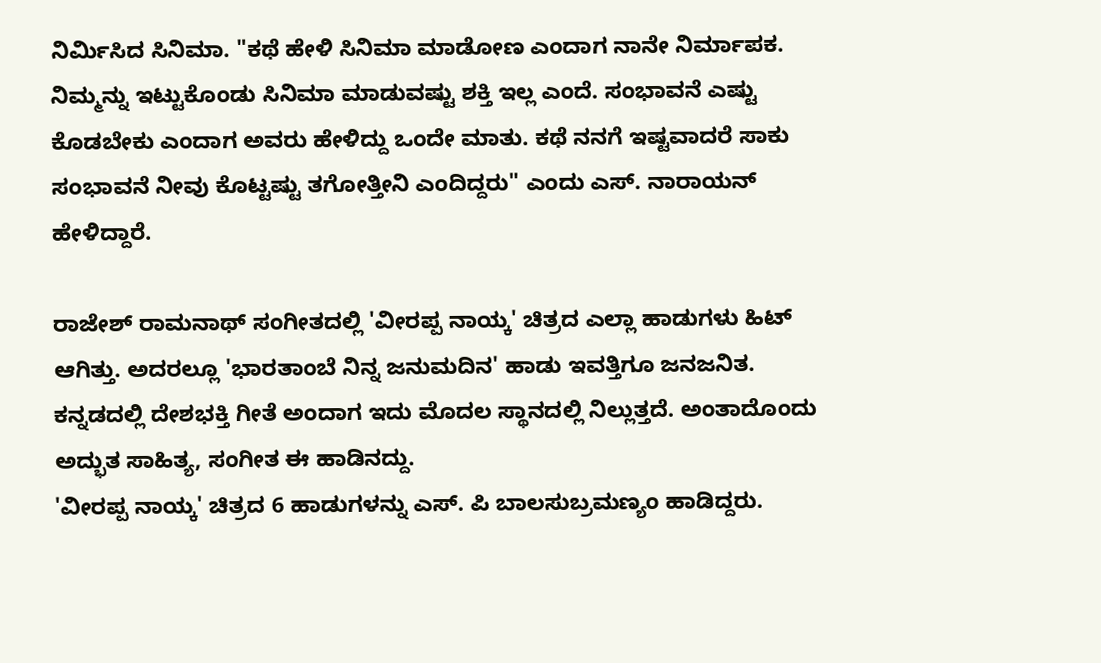ನಿರ್ಮಿಸಿದ ಸಿನಿಮಾ. "ಕಥೆ ಹೇಳಿ ಸಿನಿಮಾ ಮಾಡೋಣ ಎಂದಾಗ ನಾನೇ ನಿರ್ಮಾಪಕ. ನಿಮ್ಮನ್ನು ಇಟ್ಟುಕೊಂಡು ಸಿನಿಮಾ ಮಾಡುವಷ್ಟು ಶಕ್ತಿ ಇಲ್ಲ ಎಂದೆ. ಸಂಭಾವನೆ ಎಷ್ಟು ಕೊಡಬೇಕು ಎಂದಾಗ ಅವರು ಹೇಳಿದ್ದು ಒಂದೇ ಮಾತು. ಕಥೆ ನನಗೆ ಇಷ್ಟವಾದರೆ ಸಾಕು ಸಂಭಾವನೆ ನೀವು ಕೊಟ್ಟಷ್ಟು ತಗೋತ್ತೀನಿ ಎಂದಿದ್ದರು" ಎಂದು ಎಸ್. ನಾರಾಯನ್ ಹೇಳಿದ್ದಾರೆ.

ರಾಜೇಶ್ ರಾಮನಾಥ್ ಸಂಗೀತದಲ್ಲಿ 'ವೀರಪ್ಪ ನಾಯ್ಕ' ಚಿತ್ರದ ಎಲ್ಲಾ ಹಾಡುಗಳು ಹಿಟ್ ಆಗಿತ್ತು. ಅದರಲ್ಲೂ 'ಭಾರತಾಂಬೆ ನಿನ್ನ ಜನುಮದಿನ' ಹಾಡು ಇವತ್ತಿಗೂ ಜನಜನಿತ. ಕನ್ನಡದಲ್ಲಿ ದೇಶಭಕ್ತಿ ಗೀತೆ ಅಂದಾಗ ಇದು ಮೊದಲ ಸ್ಥಾನದಲ್ಲಿ ನಿಲ್ಲುತ್ತದೆ. ಅಂತಾದೊಂದು ಅದ್ಭುತ ಸಾಹಿತ್ಯ, ಸಂಗೀತ ಈ ಹಾಡಿನದ್ದು.
'ವೀರಪ್ಪ ನಾಯ್ಕ' ಚಿತ್ರದ 6 ಹಾಡುಗಳನ್ನು ಎಸ್. ಪಿ ಬಾಲಸುಬ್ರಮಣ್ಯಂ ಹಾಡಿದ್ದರು.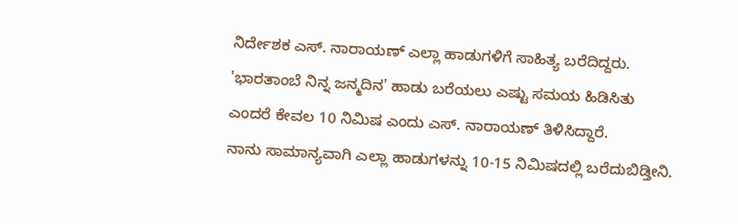ನಿರ್ದೇಶಕ ಎಸ್. ನಾರಾಯಣ್ ಎಲ್ಲಾ ಹಾಡುಗಳಿಗೆ ಸಾಹಿತ್ಯ ಬರೆದಿದ್ದರು. 'ಭಾರತಾಂಬೆ ನಿನ್ನ ಜನ್ಮದಿನ' ಹಾಡು ಬರೆಯಲು ಎಷ್ಟು ಸಮಯ ಹಿಡಿಸಿತು ಎಂದರೆ ಕೇವಲ 10 ನಿಮಿಷ ಎಂದು ಎಸ್. ನಾರಾಯಣ್ ತಿಳಿಸಿದ್ದಾರೆ.
ನಾನು ಸಾಮಾನ್ಯವಾಗಿ ಎಲ್ಲಾ ಹಾಡುಗಳನ್ನು 10-15 ನಿಮಿಷದಲ್ಲಿ ಬರೆದುಬಿಡ್ತೀನಿ.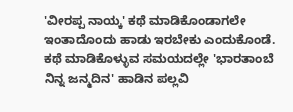'ವೀರಪ್ಪ ನಾಯ್ಕ' ಕಥೆ ಮಾಡಿಕೊಂಡಾಗಲೇ ಇಂತಾದೊಂದು ಹಾಡು ಇರಬೇಕು ಎಂದುಕೊಂಡೆ. ಕಥೆ ಮಾಡಿಕೊಳ್ಳುವ ಸಮಯದಲ್ಲೇ 'ಭಾರತಾಂಬೆ ನಿನ್ನ ಜನ್ಮದಿನ' ಹಾಡಿನ ಪಲ್ಲವಿ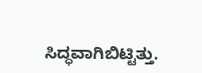ಸಿದ್ಧವಾಗಿಬಿಟ್ಟಿತ್ತು.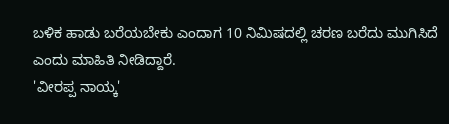ಬಳಿಕ ಹಾಡು ಬರೆಯಬೇಕು ಎಂದಾಗ 10 ನಿಮಿಷದಲ್ಲಿ ಚರಣ ಬರೆದು ಮುಗಿಸಿದೆ ಎಂದು ಮಾಹಿತಿ ನೀಡಿದ್ದಾರೆ.
'ವೀರಪ್ಪ ನಾಯ್ಕ'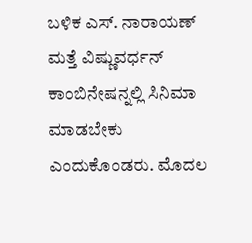ಬಳಿಕ ಎಸ್. ನಾರಾಯಣ್ ಮತ್ತೆ ವಿಷ್ಣುವರ್ಧನ್ ಕಾಂಬಿನೇಷನ್ನಲ್ಲಿ ಸಿನಿಮಾ ಮಾಡಬೇಕು ಎಂದುಕೊಂಡರು. ಮೊದಲ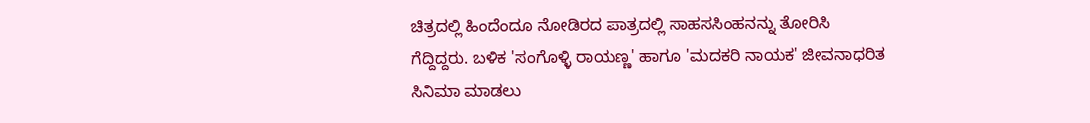ಚಿತ್ರದಲ್ಲಿ ಹಿಂದೆಂದೂ ನೋಡಿರದ ಪಾತ್ರದಲ್ಲಿ ಸಾಹಸಸಿಂಹನನ್ನು ತೋರಿಸಿ ಗೆದ್ದಿದ್ದರು. ಬಳಿಕ 'ಸಂಗೊಳ್ಳಿ ರಾಯಣ್ಣ' ಹಾಗೂ 'ಮದಕರಿ ನಾಯಕ' ಜೀವನಾಧರಿತ ಸಿನಿಮಾ ಮಾಡಲು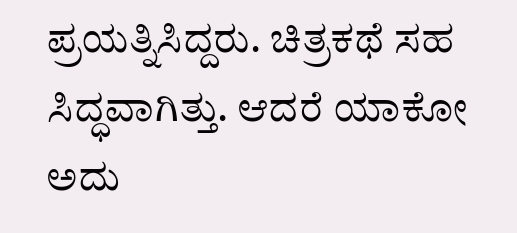ಪ್ರಯತ್ನಿಸಿದ್ದರು. ಚಿತ್ರಕಥೆ ಸಹ ಸಿದ್ಧವಾಗಿತ್ತು. ಆದರೆ ಯಾಕೋ ಅದು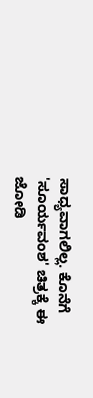ಸಾಧ್ಯವಾಗಲಿಲ್ಲ. ಕೊನೆಗೆ 'ಸೂರ್ಯವಂಶ' ಚಿತ್ರಕ್ಕೆ ಈ ಜೋಡಿ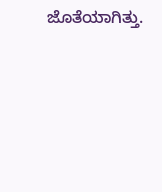ಜೊತೆಯಾಗಿತ್ತು.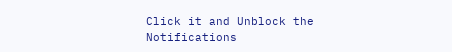Click it and Unblock the Notifications